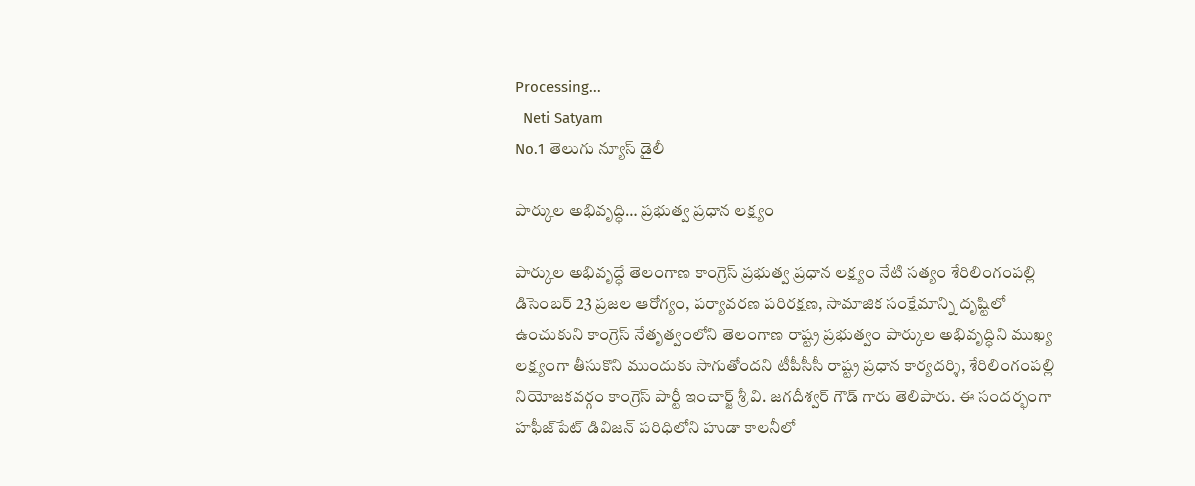Processing...
  Neti Satyam
No.1 తెలుగు న్యూస్ డైలీ

పార్కుల అభివృద్ధి… ప్రభుత్వ ప్రధాన లక్ష్యం

పార్కుల అభివృద్ధే తెలంగాణ కాంగ్రెస్ ప్రభుత్వ ప్రధాన లక్ష్యం నేటి సత్యం శేరిలింగంపల్లి డిసెంబర్ 23 ప్రజల ఆరోగ్యం, పర్యావరణ పరిరక్షణ, సామాజిక సంక్షేమాన్ని దృష్టిలో ఉంచుకుని కాంగ్రెస్ నేతృత్వంలోని తెలంగాణ రాష్ట్ర ప్రభుత్వం పార్కుల అభివృద్ధిని ముఖ్య లక్ష్యంగా తీసుకొని ముందుకు సాగుతోందని టీపీసీసీ రాష్ట్ర ప్రధాన కార్యదర్శి, శేరిలింగంపల్లి నియోజకవర్గం కాంగ్రెస్ పార్టీ ఇంచార్జ్ శ్రీ వి. జగదీశ్వర్ గౌడ్ గారు తెలిపారు. ఈ సందర్భంగా హఫీజ్‌పేట్ డివిజన్ పరిధిలోని హుడా కాలనీలో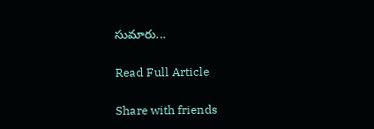సుమారు...

Read Full Article

Share with friends